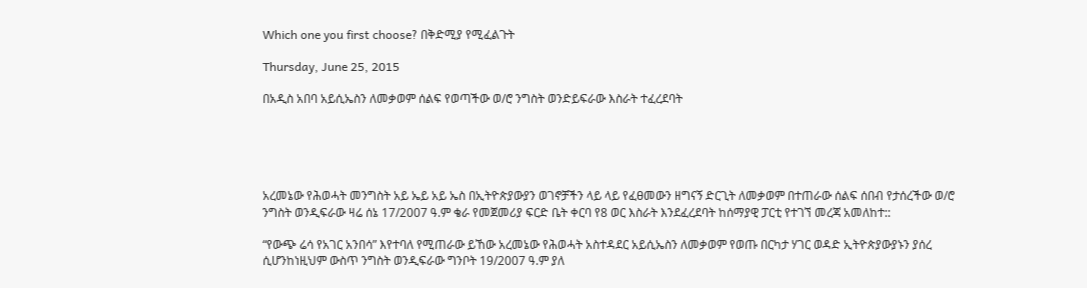Which one you first choose? በቅድሚያ የሚፈልጉት

Thursday, June 25, 2015

በአዲስ አበባ አይሲኤስን ለመቃወም ሰልፍ የወጣችው ወ/ሮ ንግስት ወንድይፍራው እስራት ተፈረደባት





አረመኔው የሕወሓት መንግስት አይ ኤይ አይ ኤስ በኢትዮጵያውያን ወገኖቻችን ላይ ላይ የፈፀመውን ዘግናኝ ድርጊት ለመቃወም በተጠራው ሰልፍ ሰበብ የታሰረችው ወ/ሮ ንግስት ወንዲፍራው ዛሬ ሰኔ 17/2007 ዓ.ም ቄራ የመጀመሪያ ፍርድ ቤት ቀርባ የ8 ወር እስራት እንደፈረደባት ከሰማያዊ ፓርቲ የተገኘ መረጃ አመለከተ::

“የውጭ ሬሳ የአገር አንበሳ” እየተባለ የሚጠራው ይኸው አረመኔው የሕወሓት አስተዳደር አይሲኤስን ለመቃወም የወጡ በርካታ ሃገር ወዳድ ኢትዮጵያውያኑን ያሰረ ሲሆንከነዚህም ውስጥ ንግስት ወንዲፍራው ግንቦት 19/2007 ዓ.ም ያለ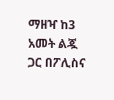ማዘዣ ከ3 አመት ልጇ ጋር በፖሊስና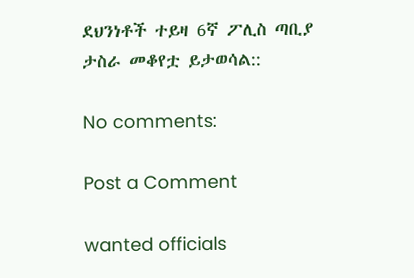ደህንነቶች ተይዛ 6ኛ ፖሊስ ጣቢያ ታስራ መቆየቷ ይታወሳል::

No comments:

Post a Comment

wanted officials